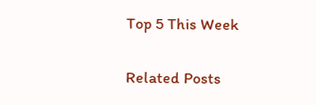Top 5 This Week

Related Posts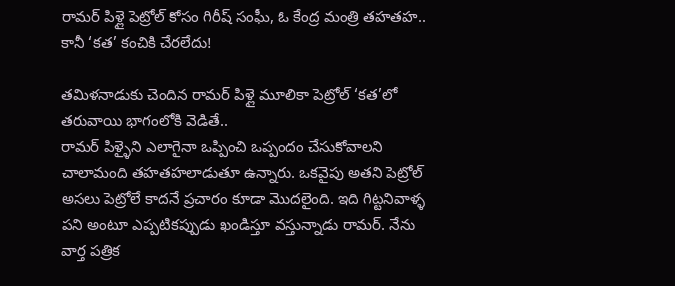రామర్ పిళ్లై పెట్రోల్ కోసం గిరీష్ సంఘీ, ఓ కేంద్ర మంత్రి తహతహ.. కానీ ‘కత’ కంచికి చేరలేదు!

తమిళనాడుకు చెందిన రామర్ పిళ్లై మూలికా పెట్రోల్ ‘కత’లో తరువాయి భాగంలోకి వెడితే..
రామర్ పిళ్ళైని ఎలాగైనా ఒప్పించి ఒప్పందం చేసుకోవాలని చాలామంది తహతహలాడుతూ ఉన్నారు. ఒకవైపు అతని పెట్రోల్ అసలు పెట్రోలే కాదనే ప్రచారం కూడా మొదలైంది. ఇది గిట్టనివాళ్ళ పని అంటూ ఎప్పటికప్పుడు ఖండిస్తూ వస్తున్నాడు రామర్. నేను వార్త పత్రిక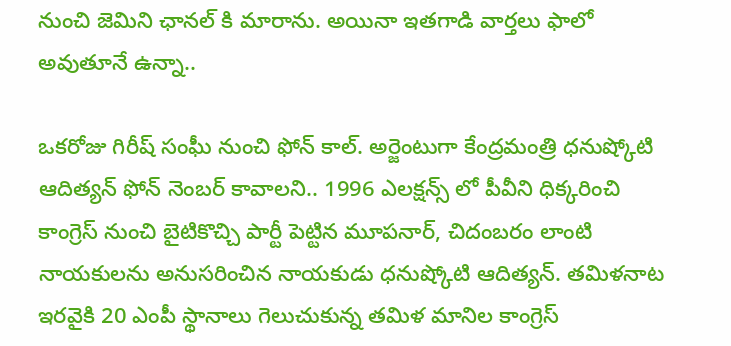నుంచి జెమిని ఛానల్ కి మారాను. అయినా ఇతగాడి వార్తలు ఫాలో అవుతూనే ఉన్నా..

ఒకరోజు గిరీష్ సంఘీ నుంచి ఫోన్ కాల్. అర్జెంటుగా కేంద్రమంత్రి ధనుష్కోటి ఆదిత్యన్ ఫోన్ నెంబర్ కావాలని.. 1996 ఎలక్షన్స్ లో పీవీని ధిక్కరించి కాంగ్రెస్ నుంచి బైటికొచ్చి పార్టీ పెట్టిన మూపనార్, చిదంబరం లాంటి నాయకులను అనుసరించిన నాయకుడు ధనుష్కోటి ఆదిత్యన్. తమిళనాట ఇరవైకి 20 ఎంపీ స్థానాలు గెలుచుకున్న తమిళ మానిల కాంగ్రెస్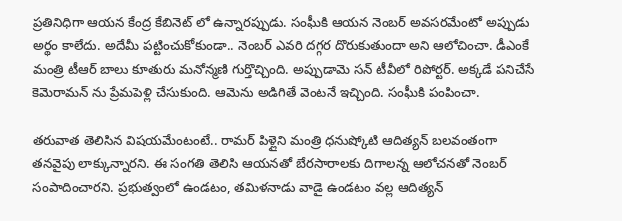ప్రతినిధిగా ఆయన కేంద్ర కేబినెట్ లో ఉన్నారప్పుడు. సంఘీకి ఆయన నెంబర్ అవసరమేంటో అప్పుడు అర్థం కాలేదు. అదేమీ పట్టించుకోకుండా.. నెంబర్ ఎవరి దగ్గర దొరుకుతుందా అని ఆలోచించా. డీఎంకే మంత్రి టీఆర్ బాలు కూతురు మనోన్మణి గుర్తొచ్చింది. అప్పుడామె సన్ టీవీలో రిపోర్టర్. అక్కడే పనిచేసే కెమెరామన్ ను ప్రేమపెళ్లి చేసుకుంది. ఆమెను అడిగితే వెంటనే ఇచ్చింది. సంఘీకి పంపించా.

తరువాత తెలిసిన విషయమేంటంటే.. రామర్ పిళ్లైని మంత్రి ధనుష్కోటి ఆదిత్యన్ బలవంతంగా తనవైపు లాక్కున్నారని. ఈ సంగతి తెలిసి ఆయనతో బేరసారాలకు దిగాలన్న ఆలోచనతో నెంబర్ సంపాదించారని. ప్రభుత్వంలో ఉండటం, తమిళనాడు వాడై ఉండటం వల్ల ఆదిత్యన్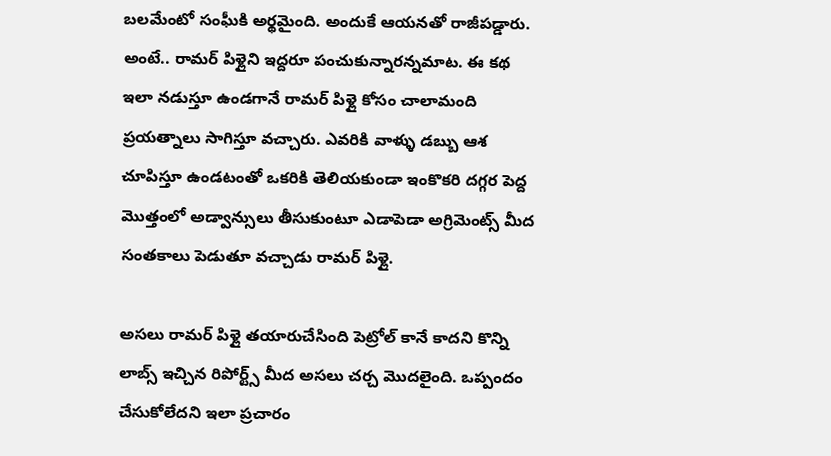బలమేంటో సంఘీకి అర్థమైంది. అందుకే ఆయనతో రాజీపడ్డారు. అంటే.. రామర్ పిళ్లైని ఇద్దరూ పంచుకున్నారన్నమాట. ఈ కథ ఇలా నడుస్తూ ఉండగానే రామర్ పిళ్లై కోసం చాలామంది ప్రయత్నాలు సాగిస్తూ వచ్చారు. ఎవరికి వాళ్ళు డబ్బు ఆశ చూపిస్తూ ఉండటంతో ఒకరికి తెలియకుండా ఇంకొకరి దగ్గర పెద్ద మొత్తంలో అడ్వాన్సులు తీసుకుంటూ ఎడాపెడా అగ్రిమెంట్స్ మీద సంతకాలు పెడుతూ వచ్చాడు రామర్ పిళ్లై.

అసలు రామర్ పిళ్లై తయారుచేసింది పెట్రోల్ కానే కాదని కొన్ని లాబ్స్ ఇచ్చిన రిపోర్ట్స్ మీద అసలు చర్చ మొదలైంది. ఒప్పందం చేసుకోలేదని ఇలా ప్రచారం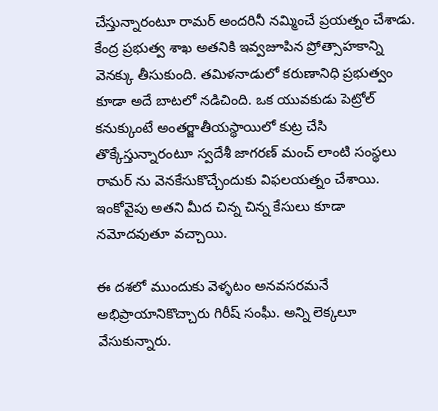చేస్తున్నారంటూ రామర్ అందరినీ నమ్మించే ప్రయత్నం చేశాడు. కేంద్ర ప్రభుత్వ శాఖ అతనికి ఇవ్వజూపిన ప్రోత్సాహకాన్ని వెనక్కు తీసుకుంది. తమిళనాడులో కరుణానిధి ప్రభుత్వం కూడా అదే బాటలో నడిచింది. ఒక యువకుడు పెట్రోల్ కనుక్కుంటే అంతర్జాతీయస్థాయిలో కుట్ర చేసి తొక్కేస్తున్నారంటూ స్వదేశీ జాగరణ్ మంచ్ లాంటి సంస్థలు రామర్ ను వెనకేసుకొచ్చేందుకు విఫలయత్నం చేశాయి. ఇంకోవైపు అతని మీద చిన్న చిన్న కేసులు కూడా నమోదవుతూ వచ్చాయి.

ఈ దశలో ముందుకు వెళ్ళటం అనవసరమనే అభిప్రాయానికొచ్చారు గిరీష్ సంఘీ. అన్ని లెక్కలూ వేసుకున్నారు.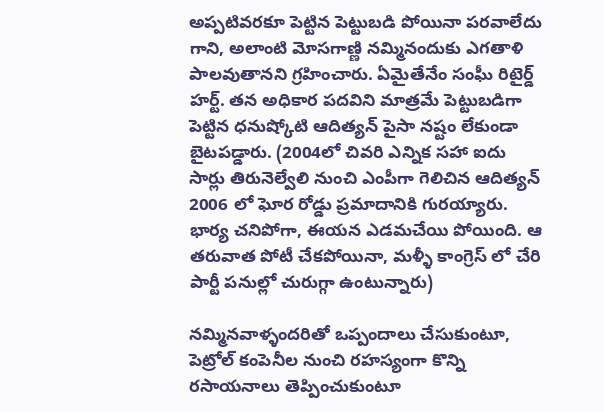అప్పటివరకూ పెట్టిన పెట్టుబడి పోయినా పరవాలేదు గాని, అలాంటి మోసగాణ్ణి నమ్మినందుకు ఎగతాళి పాలవుతానని గ్రహించారు. ఏమైతేనేం సంఘీ రిటైర్డ్ హర్ట్. తన అధికార పదవిని మాత్రమే పెట్టుబడిగా పెట్టిన ధనుష్కోటి ఆదిత్యన్ పైసా నష్టం లేకుండా బైటపడ్డారు. (2004లో చివరి ఎన్నిక సహా ఐదు సార్లు తిరునెల్వేలి నుంచి ఎంపీగా గెలిచిన ఆదిత్యన్ 2006 లో ఘోర రోడ్డు ప్రమాదానికి గురయ్యారు. భార్య చనిపోగా, ఈయన ఎడమచేయి పోయింది. ఆ తరువాత పోటీ చేకపోయినా, మళ్ళీ కాంగ్రెస్ లో చేరి పార్టీ పనుల్లో చురుగ్గా ఉంటున్నారు)

నమ్మినవాళ్ళందరితో ఒప్పందాలు చేసుకుంటూ, పెట్రోల్ కంపెనీల నుంచి రహస్యంగా కొన్ని రసాయనాలు తెప్పించుకుంటూ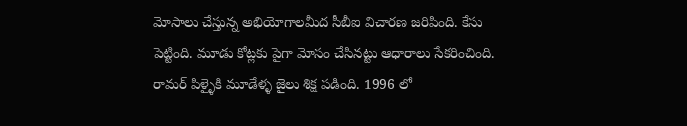మోసాలు చేస్తున్న అభియోగాలమీద సీబీఐ విచారణ జరిపింది. కేసు పెట్టింది. మూడు కోట్లకు పైగా మోసం చేసినట్టు ఆధారాలు సేకరించింది. రామర్ పిళ్ళైకి మూడేళ్ళ జైలు శిక్ష పడింది. 1996 లో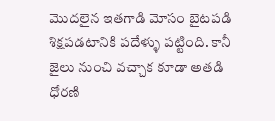మొదలైన ఇతగాడి మోసం బైటపడి శిక్షపడటానికి పదేళ్ళు పట్టింది. కానీ జైలు నుంచి వచ్చాక కూడా అతడి ధోరణి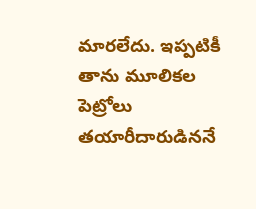మారలేదు. ఇప్పటికీ తాను మూలికల పెట్రోలు తయారీదారుడిననే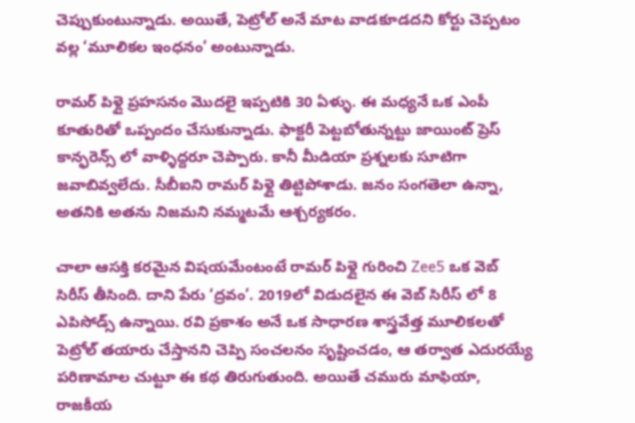చెప్పుకుంటున్నాడు. అయితే, పెట్రోల్ అనే మాట వాడకూడదని కోర్టు చెప్పటం వల్ల ‘మూలికల ఇంధనం’ అంటున్నాడు.

రామర్ పిళ్లై ప్రహసనం మొదలై ఇప్పటికి 30 ఏళ్ళు. ఈ మధ్యనే ఒక ఎంపీ కూతురితో ఒప్పందం చేసుకున్నాడు. ఫాక్టరీ పెట్టబోతున్నట్టు జాయింట్ ప్రెస్ కాన్ఫరెన్స్ లో వాళ్ళిద్దరూ చెప్పారు. కానీ మీడియా ప్రశ్నలకు సూటిగా జవాబివ్వలేదు. సీబీఐని రామర్ పిళ్లై తిట్టిపోశాడు. జనం సంగతెలా ఉన్నా, అతనికి అతను నిజమని నమ్మటమే ఆశ్చర్యకరం.

చాలా ఆసక్తి కరమైన విషయమేంటంటే రామర్ పిళ్లై గురించి Zee5 ఒక వెబ్ సిరీస్ తీసింది. దాని పేరు ‘ద్రవం’. 2019లో విడుదలైన ఈ వెబ్ సిరీస్ లో 8 ఎపిసోడ్స్ ఉన్నాయి. రవి ప్రకాశం అనే ఒక సాధారణ శాస్త్రవేత్త మూలికలతో పెట్రోల్ తయారు చేస్తానని చెప్పి సంచలనం సృష్టించడం, ఆ తర్వాత ఎదురయ్యే పరిణామాల చుట్టూ ఈ కథ తిరుగుతుంది. అయితే చమురు మాఫియా, రాజకీయ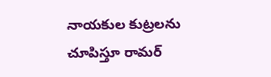నాయకుల కుట్రలను చూపిస్తూ రామర్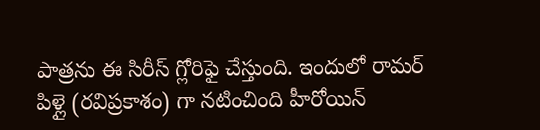పాత్రను ఈ సిరీస్ గ్లోరిఫై చేస్తుంది. ఇందులో రామర్ పిళ్లై (రవిప్రకాశం) గా నటించింది హీరోయిన్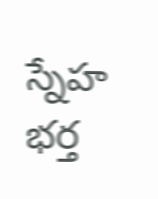స్నేహ భర్త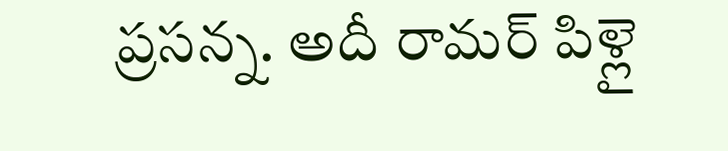ప్రసన్న. అదీ రామర్ పిళ్లై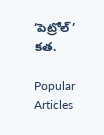‘పెట్రోల్’ కత.

Popular Articles